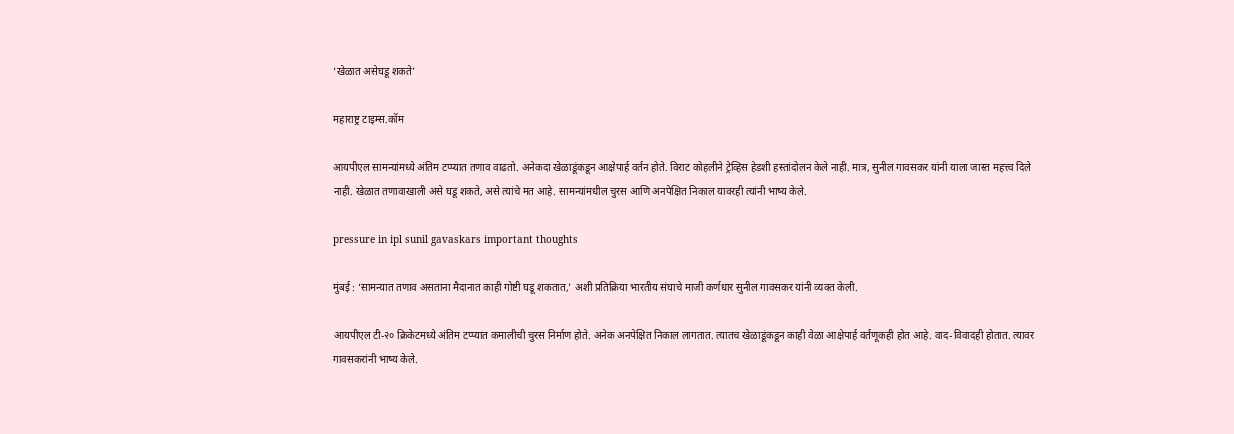‘खेळात असेघडू शकते’

महाराष्ट्र टाइम्स.कॉम

आयपीएल सामन्यांमध्ये अंतिम टप्प्यात तणाव वाढतो. अनेकदा खेळाडूंकडून आक्षेपार्ह वर्तन होते. विराट कोहलीने ट्रेव्हिस हेडशी हस्तांदोलन केले नाही. मात्र, सुनील गावसकर यांनी याला जास्त महत्त्व दिले नाही. खेळात तणावाखाली असे घडू शकते, असे त्यांचे मत आहे. सामन्यांमधील चुरस आणि अनपेक्षित निकाल यावरही त्यांनी भाष्य केले.

pressure in ipl sunil gavaskars important thoughts

मुंबई : ‘सामन्यात तणाव असताना मैदानात काही गोष्टी घडू शकतात,’ अशी प्रतिक्रिया भारतीय संघाचे माजी कर्णधार सुनील गावसकर यांनी व्यक्त केली.

आयपीएल टी-२० क्रिकेटमध्ये अंतिम टप्प्यात कमालीची चुरस निर्माण होते. अनेक अनपेक्षित निकाल लागतात. त्यातच खेळाडूंकडून काही वेळा आक्षेपार्ह वर्तणूकही होत आहे. वाद-विवादही होतात. त्यावर गावसकरांनी भाष्य केले.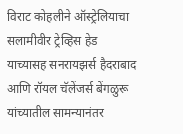विराट कोहलीने ऑस्ट्रेलियाचा सलामीवीर ट्रेव्हिस हेड याच्यासह सनरायझर्स हैदराबाद आणि रॉयल चॅलेंजर्स बेंगळुरू यांच्यातील सामन्यानंतर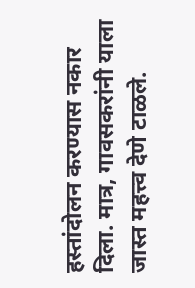हस्तांदोलन करण्यास नकार दिला. मात्र, गावसकरांनी याला जास्त महत्त्व देणे टाळले.